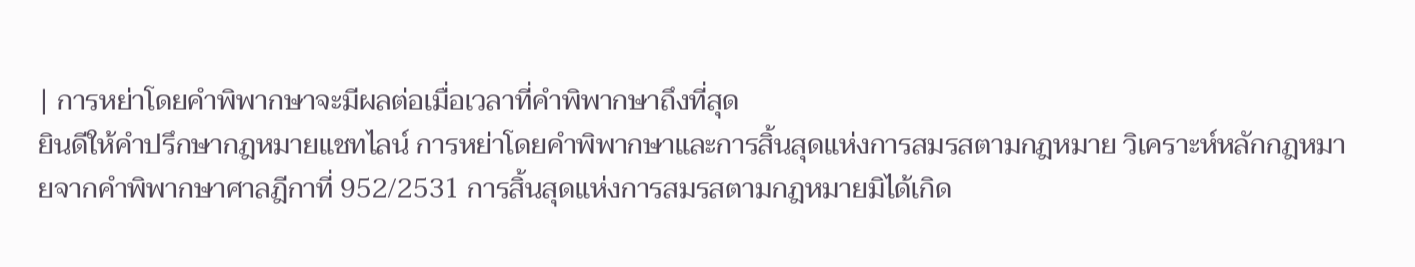| การหย่าโดยคำพิพากษาจะมีผลต่อเมื่อเวลาที่คำพิพากษาถึงที่สุด
ยินดีให้คำปรึกษากฎหมายแชทไลน์ การหย่าโดยคำพิพากษาและการสิ้นสุดแห่งการสมรสตามกฎหมาย วิเคราะห์หลักกฎหมายจากคำพิพากษาศาลฎีกาที่ 952/2531 การสิ้นสุดแห่งการสมรสตามกฎหมายมิได้เกิด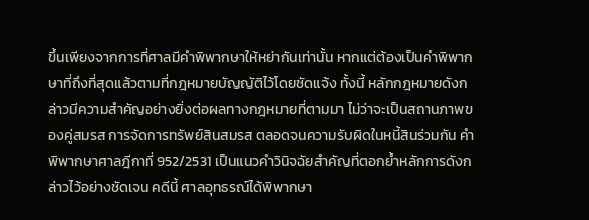ขึ้นเพียงจากการที่ศาลมีคำพิพากษาให้หย่ากันเท่านั้น หากแต่ต้องเป็นคำพิพากษาที่ถึงที่สุดแล้วตามที่กฎหมายบัญญัติไว้โดยชัดแจ้ง ทั้งนี้ หลักกฎหมายดังกล่าวมีความสำคัญอย่างยิ่งต่อผลทางกฎหมายที่ตามมา ไม่ว่าจะเป็นสถานภาพของคู่สมรส การจัดการทรัพย์สินสมรส ตลอดจนความรับผิดในหนี้สินร่วมกัน คำพิพากษาศาลฎีกาที่ 952/2531 เป็นแนวคำวินิจฉัยสำคัญที่ตอกย้ำหลักการดังกล่าวไว้อย่างชัดเจน คดีนี้ ศาลอุทธรณ์ได้พิพากษา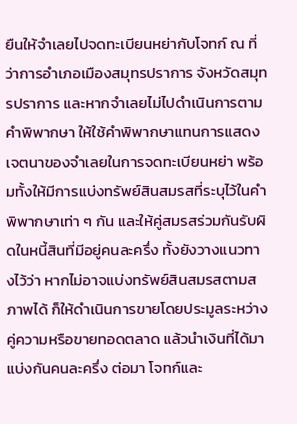ยืนให้จำเลยไปจดทะเบียนหย่ากับโจทก์ ณ ที่ว่าการอำเภอเมืองสมุทรปราการ จังหวัดสมุทรปราการ และหากจำเลยไม่ไปดำเนินการตามคำพิพากษา ให้ใช้คำพิพากษาแทนการแสดงเจตนาของจำเลยในการจดทะเบียนหย่า พร้อมทั้งให้มีการแบ่งทรัพย์สินสมรสที่ระบุไว้ในคำพิพากษาเท่า ๆ กัน และให้คู่สมรสร่วมกันรับผิดในหนี้สินที่มีอยู่คนละครึ่ง ทั้งยังวางแนวทางไว้ว่า หากไม่อาจแบ่งทรัพย์สินสมรสตามสภาพได้ ก็ให้ดำเนินการขายโดยประมูลระหว่างคู่ความหรือขายทอดตลาด แล้วนำเงินที่ได้มาแบ่งกันคนละครึ่ง ต่อมา โจทก์และ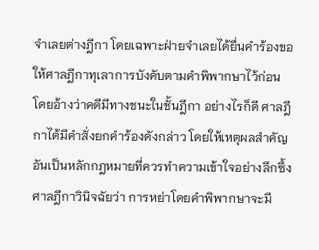จำเลยต่างฎีกา โดยเฉพาะฝ่ายจำเลยได้ยื่นคำร้องขอให้ศาลฎีกาทุเลาการบังคับตามคำพิพากษาไว้ก่อน โดยอ้างว่าคดีมีทางชนะในชั้นฎีกา อย่างไรก็ดี ศาลฎีกาได้มีคำสั่งยกคำร้องดังกล่าว โดยให้เหตุผลสำคัญอันเป็นหลักกฎหมายที่ควรทำความเข้าใจอย่างลึกซึ้ง ศาลฎีกาวินิจฉัยว่า การหย่าโดยคำพิพากษาจะมี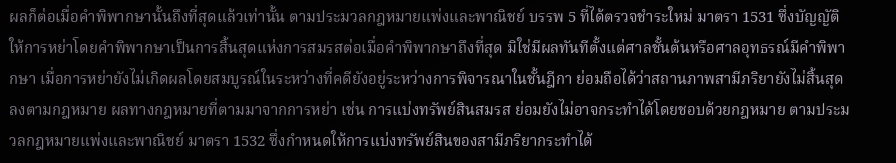ผลก็ต่อเมื่อคำพิพากษานั้นถึงที่สุดแล้วเท่านั้น ตามประมวลกฎหมายแพ่งและพาณิชย์ บรรพ 5 ที่ได้ตรวจชำระใหม่ มาตรา 1531 ซึ่งบัญญัติให้การหย่าโดยคำพิพากษาเป็นการสิ้นสุดแห่งการสมรสต่อเมื่อคำพิพากษาถึงที่สุด มิใช่มีผลทันทีตั้งแต่ศาลชั้นต้นหรือศาลอุทธรณ์มีคำพิพากษา เมื่อการหย่ายังไม่เกิดผลโดยสมบูรณ์ในระหว่างที่คดียังอยู่ระหว่างการพิจารณาในชั้นฎีกา ย่อมถือได้ว่าสถานภาพสามีภริยายังไม่สิ้นสุดลงตามกฎหมาย ผลทางกฎหมายที่ตามมาจากการหย่า เช่น การแบ่งทรัพย์สินสมรส ย่อมยังไม่อาจกระทำได้โดยชอบด้วยกฎหมาย ตามประมวลกฎหมายแพ่งและพาณิชย์ มาตรา 1532 ซึ่งกำหนดให้การแบ่งทรัพย์สินของสามีภริยากระทำได้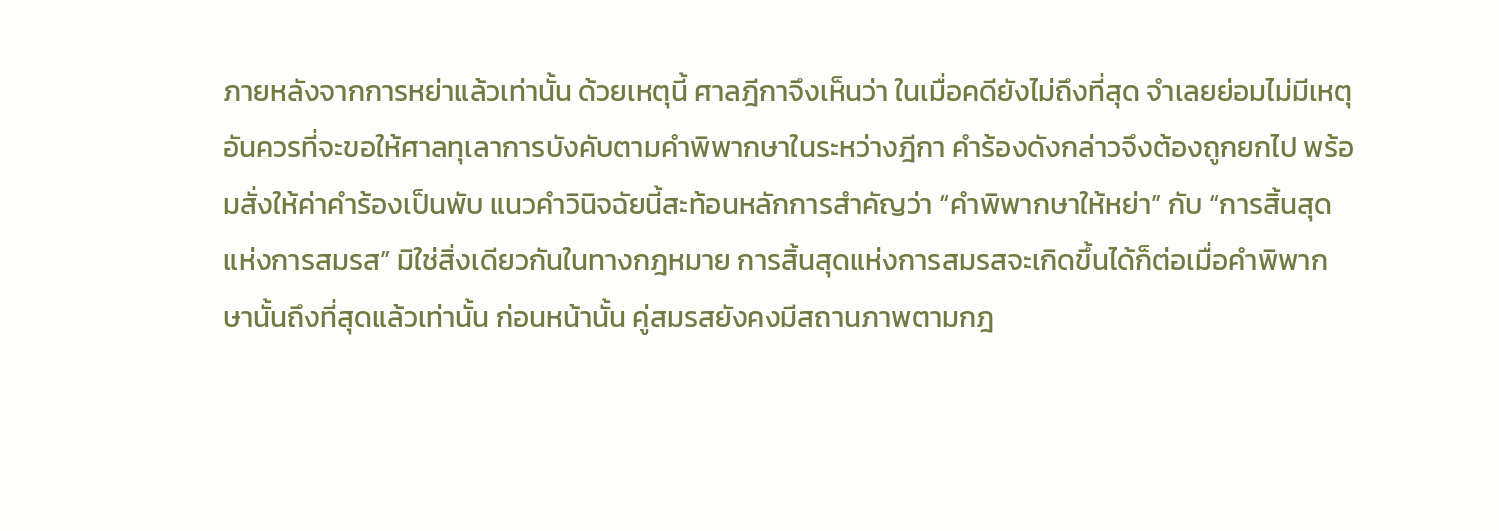ภายหลังจากการหย่าแล้วเท่านั้น ด้วยเหตุนี้ ศาลฎีกาจึงเห็นว่า ในเมื่อคดียังไม่ถึงที่สุด จำเลยย่อมไม่มีเหตุอันควรที่จะขอให้ศาลทุเลาการบังคับตามคำพิพากษาในระหว่างฎีกา คำร้องดังกล่าวจึงต้องถูกยกไป พร้อมสั่งให้ค่าคำร้องเป็นพับ แนวคำวินิจฉัยนี้สะท้อนหลักการสำคัญว่า “คำพิพากษาให้หย่า” กับ “การสิ้นสุดแห่งการสมรส” มิใช่สิ่งเดียวกันในทางกฎหมาย การสิ้นสุดแห่งการสมรสจะเกิดขึ้นได้ก็ต่อเมื่อคำพิพากษานั้นถึงที่สุดแล้วเท่านั้น ก่อนหน้านั้น คู่สมรสยังคงมีสถานภาพตามกฎ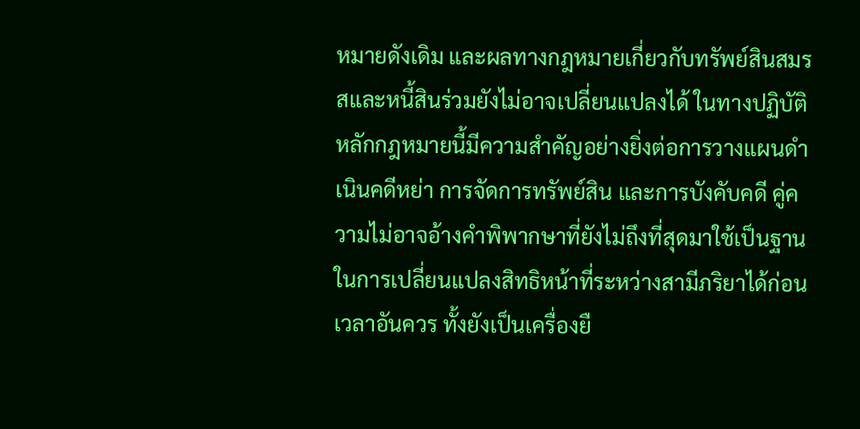หมายดังเดิม และผลทางกฎหมายเกี่ยวกับทรัพย์สินสมรสและหนี้สินร่วมยังไม่อาจเปลี่ยนแปลงได้ ในทางปฏิบัติ หลักกฎหมายนี้มีความสำคัญอย่างยิ่งต่อการวางแผนดำเนินคดีหย่า การจัดการทรัพย์สิน และการบังคับคดี คู่ความไม่อาจอ้างคำพิพากษาที่ยังไม่ถึงที่สุดมาใช้เป็นฐานในการเปลี่ยนแปลงสิทธิหน้าที่ระหว่างสามีภริยาได้ก่อนเวลาอันควร ทั้งยังเป็นเครื่องยื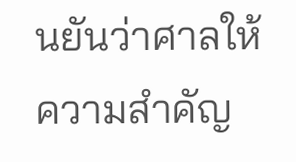นยันว่าศาลให้ความสำคัญ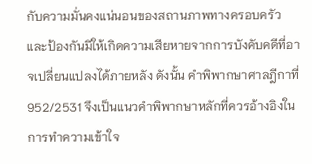กับความมั่นคงแน่นอนของสถานภาพทางครอบครัว และป้องกันมิให้เกิดความเสียหายจากการบังคับคดีที่อาจเปลี่ยนแปลงได้ภายหลัง ดังนั้น คำพิพากษาศาลฎีกาที่ 952/2531 จึงเป็นแนวคำพิพากษาหลักที่ควรอ้างอิงในการทำความเข้าใจ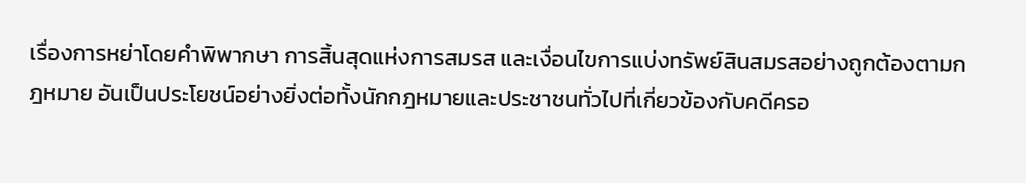เรื่องการหย่าโดยคำพิพากษา การสิ้นสุดแห่งการสมรส และเงื่อนไขการแบ่งทรัพย์สินสมรสอย่างถูกต้องตามกฎหมาย อันเป็นประโยชน์อย่างยิ่งต่อทั้งนักกฎหมายและประชาชนทั่วไปที่เกี่ยวข้องกับคดีครอ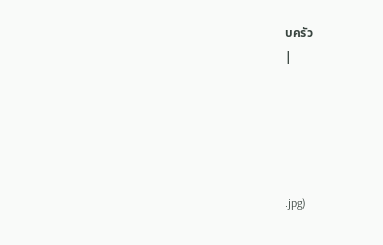บครัว
|





.jpg)